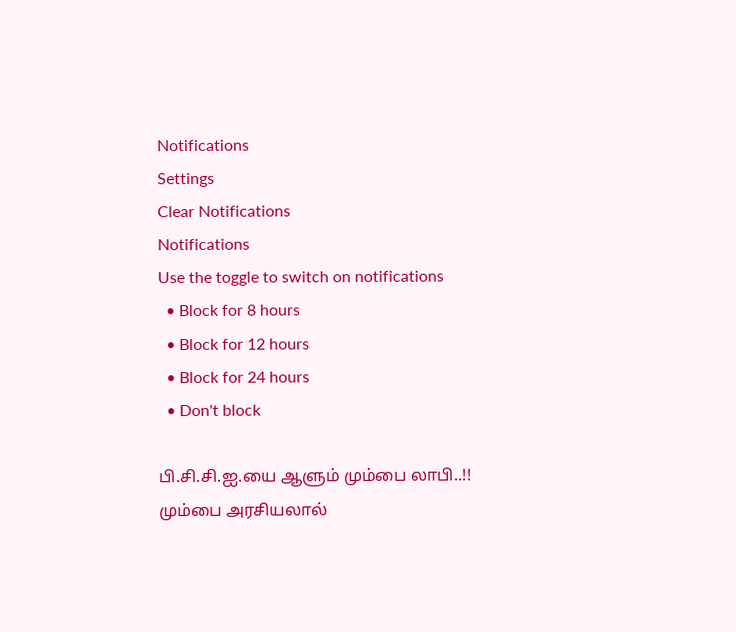Notifications
Settings
Clear Notifications
Notifications
Use the toggle to switch on notifications
  • Block for 8 hours
  • Block for 12 hours
  • Block for 24 hours
  • Don't block

பி.சி.சி.ஐ.யை ஆளும் மும்பை லாபி..!! மும்பை அரசியலால்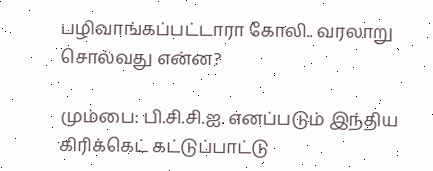பழிவாங்கப்பட்டாரா கோலி.. வரலாறு சொல்வது என்ன?

மும்பை: பி.சி.சி.ஐ. எனப்படும் இந்திய கிரிக்கெட் கட்டுப்பாட்டு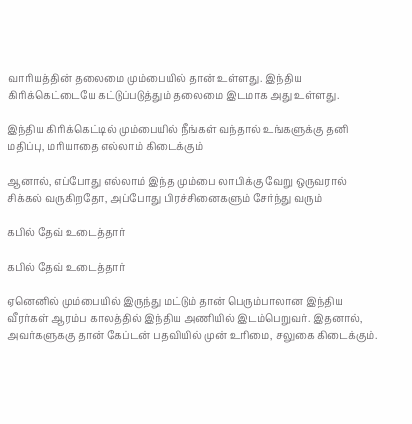வாரியத்தின் தலைமை மும்பையில் தான் உள்ளது. இந்திய கிரிக்கெட்டையே கட்டுப்படுத்தும் தலைமை இடமாக அது உள்ளது.

இந்திய கிரிக்கெட்டில் மும்பையில் நீங்கள் வந்தால் உங்களுக்கு தனி மதிப்பு, மரியாதை எல்லாம் கிடைக்கும்

ஆனால், எப்போது எல்லாம் இந்த மும்பை லாபிக்கு வேறு ஒருவரால் சிக்கல் வருகிறதோ, அப்போது பிரச்சினைகளும் சேர்ந்து வரும்

கபில் தேவ் உடைத்தார்

கபில் தேவ் உடைத்தார்

ஏனெனில் மும்பையில் இருந்து மட்டும் தான் பெரும்பாலான இந்திய வீரர்கள் ஆரம்ப காலத்தில் இந்திய அணியில் இடம்பெறுவர். இதனால், அவர்களுககு தான் கேப்டன் பதவியில் முன் உரிமை, சலுகை கிடைக்கும்.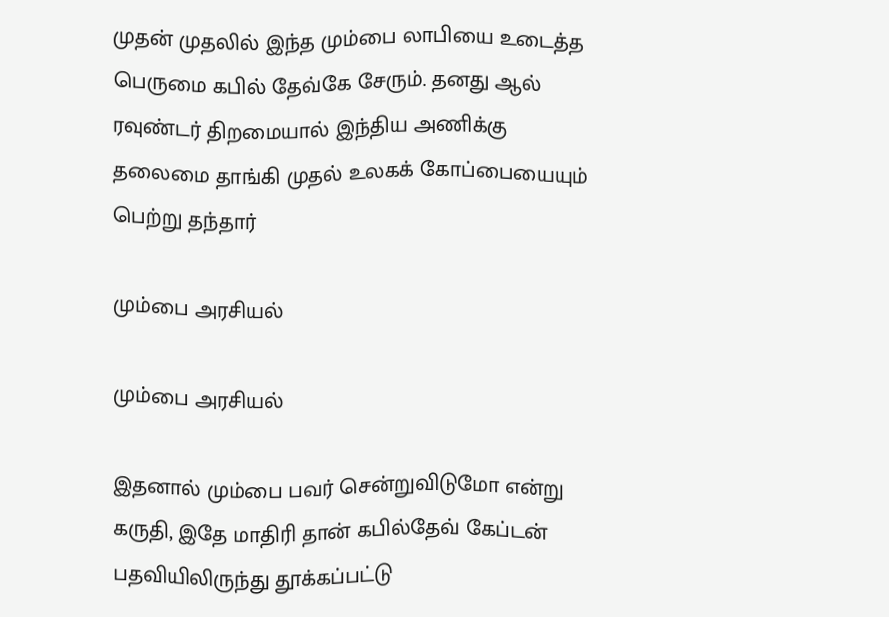முதன் முதலில் இந்த மும்பை லாபியை உடைத்த பெருமை கபில் தேவ்கே சேரும். தனது ஆல் ரவுண்டர் திறமையால் இந்திய அணிக்கு தலைமை தாங்கி முதல் உலகக் கோப்பையையும் பெற்று தந்தார்

மும்பை அரசியல்

மும்பை அரசியல்

இதனால் மும்பை பவர் சென்றுவிடுமோ என்று கருதி, இதே மாதிரி தான் கபில்தேவ் கேப்டன் பதவியிலிருந்து தூக்கப்பட்டு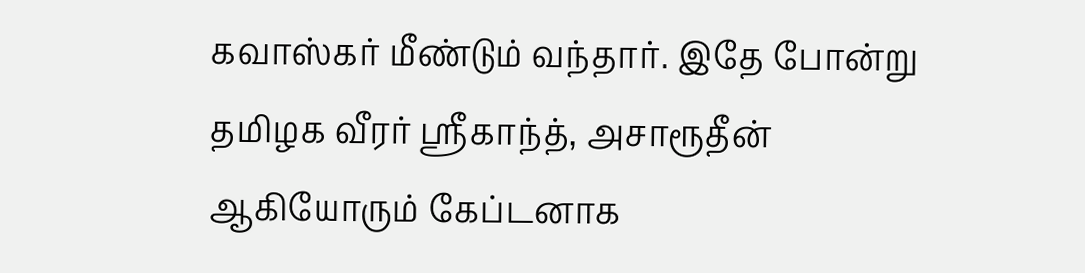கவாஸ்கர் மீண்டும் வந்தார். இதே போன்று தமிழக வீரர் ஸ்ரீகாந்த், அசாரூதீன் ஆகியோரும் கேப்டனாக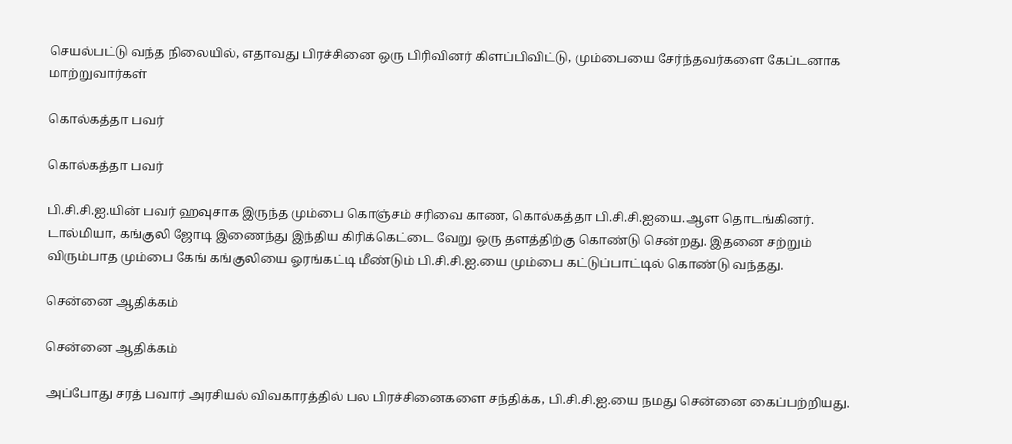செயல்பட்டு வந்த நிலையில், எதாவது பிரச்சினை ஒரு பிரிவினர் கிளப்பிவிட்டு, மும்பையை சேர்ந்தவர்களை கேப்டனாக மாற்றுவார்கள்

கொல்கத்தா பவர்

கொல்கத்தா பவர்

பி.சி.சி.ஐ.யின் பவர் ஹவுசாக இருந்த மும்பை கொஞ்சம் சரிவை காண, கொல்கத்தா பி.சி.சி.ஐயை.ஆள தொடங்கினர். டால்மியா, கங்குலி ஜோடி இணைந்து இந்திய கிரிக்கெட்டை வேறு ஒரு தளத்திற்கு கொண்டு சென்றது. இதனை சற்றும் விரும்பாத மும்பை கேங் கங்குலியை ஓரங்கட்டி மீண்டும் பி.சி.சி.ஐ.யை மும்பை கட்டுப்பாட்டில் கொண்டு வந்தது.

சென்னை ஆதிக்கம்

சென்னை ஆதிக்கம்

அப்போது சரத் பவார் அரசியல் விவகாரத்தில் பல பிரச்சினைகளை சந்திக்க, பி.சி.சி.ஐ.யை நமது சென்னை கைப்பற்றியது.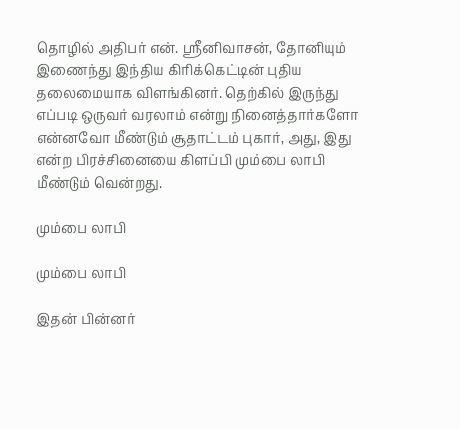தொழில் அதிபர் என். ஸ்ரீனிவாசன், தோனியும் இணைந்து இந்திய கிரிக்கெட்டின் புதிய தலைமையாக விளங்கினர். தெற்கில் இருந்து எப்படி ஒருவர் வரலாம் என்று நினைத்தார்களோ என்னவோ மீண்டும் சூதாட்டம் புகார், அது, இது என்ற பிரச்சினையை கிளப்பி மும்பை லாபி மீண்டும் வென்றது.

மும்பை லாபி

மும்பை லாபி

இதன் பின்னர்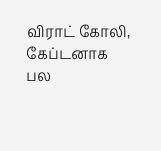விராட் கோலி, கேப்டனாக பல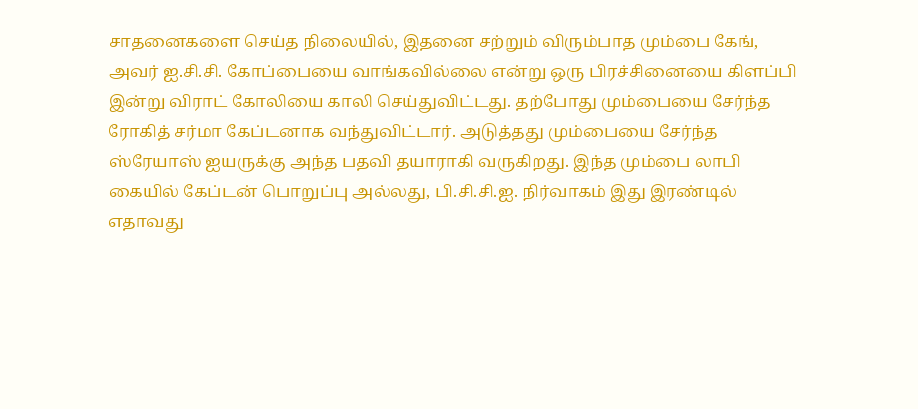சாதனைகளை செய்த நிலையில், இதனை சற்றும் விரும்பாத மும்பை கேங், அவர் ஐ.சி.சி. கோப்பையை வாங்கவில்லை என்று ஒரு பிரச்சினையை கிளப்பி இன்று விராட் கோலியை காலி செய்துவிட்டது. தற்போது மும்பையை சேர்ந்த ரோகித் சர்மா கேப்டனாக வந்துவிட்டார். அடுத்தது மும்பையை சேர்ந்த ஸ்ரேயாஸ் ஐயருக்கு அந்த பதவி தயாராகி வருகிறது. இந்த மும்பை லாபி கையில் கேப்டன் பொறுப்பு அல்லது, பி.சி.சி.ஐ. நிர்வாகம் இது இரண்டில் எதாவது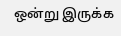ஒன்று இருக்க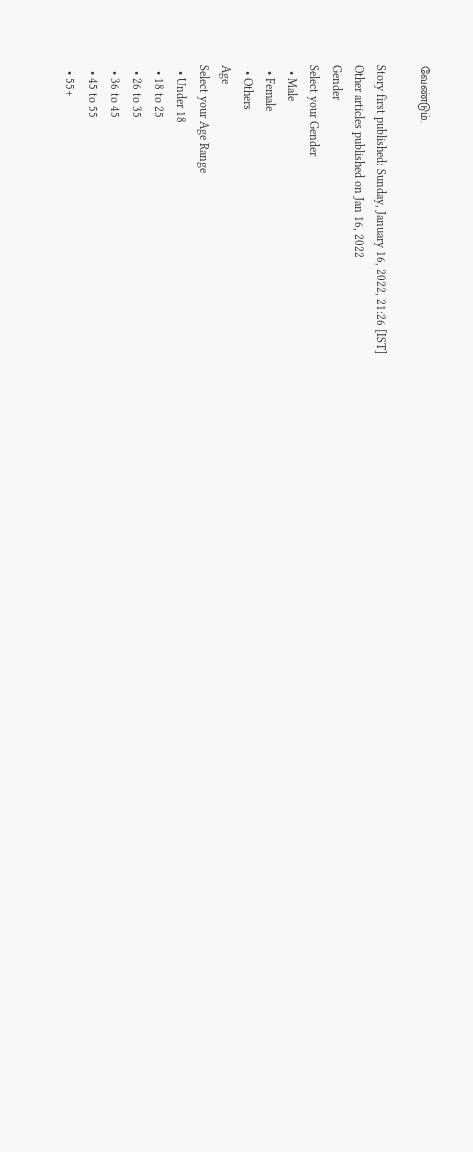வேண்டும்.

Story first published: Sunday, January 16, 2022, 21:26 [IST]
Other articles published on Jan 16, 2022
Gender
Select your Gender
  • Male
  • Female
  • Others
Age
Select your Age Range
  • Under 18
  • 18 to 25
  • 26 to 35
  • 36 to 45
  • 45 to 55
  • 55+